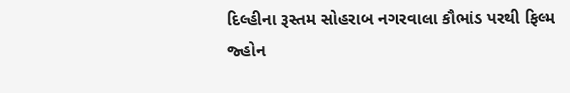દિલ્હીના રૂસ્તમ સોહરાબ નગરવાલા કૌભાંડ પરથી ફિલ્મ
જ્હોન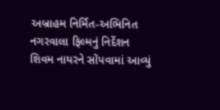અબ્રાહમ નિર્મિત-અભિનિત નગરવાલા ફિલ્મનું નિર્દેશન શિવમ નાયરને સોંપવામાં આવ્યું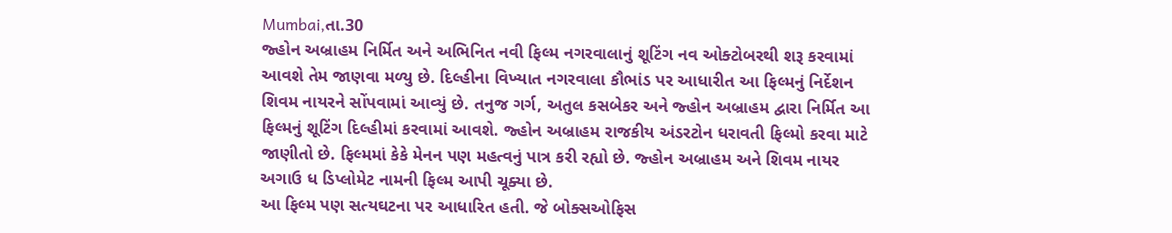Mumbai,તા.30
જ્હોન અબ્રાહમ નિર્મિત અને અભિનિત નવી ફિલ્મ નગરવાલાનું શૂટિંગ નવ ઓક્ટોબરથી શરૂ કરવામાં આવશે તેમ જાણવા મળ્યુ છે. દિલ્હીના વિખ્યાત નગરવાલા કૌભાંડ પર આધારીત આ ફિલ્મનું નિર્દેશન શિવમ નાયરને સોંપવામાં આવ્યું છે. તનુજ ગર્ગ, અતુલ કસબેકર અને જ્હોન અબ્રાહમ દ્વારા નિર્મિત આ ફિલ્મનું શૂટિંગ દિલ્હીમાં કરવામાં આવશે. જ્હોન અબ્રાહમ રાજકીય અંડરટોન ધરાવતી ફિલ્મો કરવા માટે જાણીતો છે. ફિલ્મમાં કેકે મેનન પણ મહત્વનું પાત્ર કરી રહ્યો છે. જ્હોન અબ્રાહમ અને શિવમ નાયર અગાઉ ધ ડિપ્લોમેટ નામની ફિલ્મ આપી ચૂક્યા છે.
આ ફિલ્મ પણ સત્યઘટના પર આધારિત હતી. જે બોક્સઓફિસ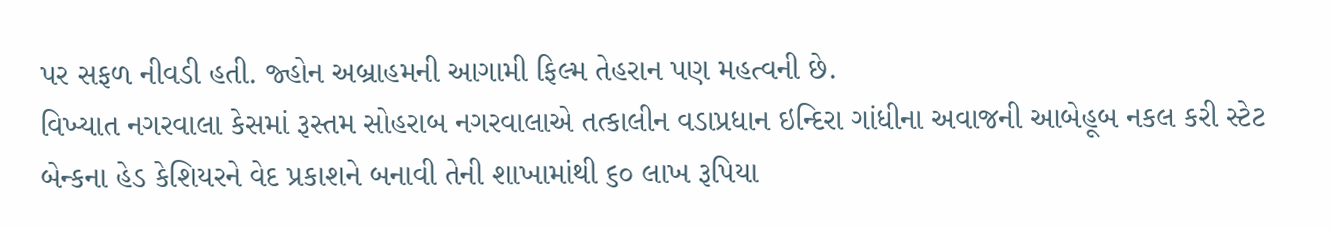પર સફળ નીવડી હતી. જ્હોન અબ્રાહમની આગામી ફિલ્મ તેહરાન પણ મહત્વની છે.
વિખ્યાત નગરવાલા કેસમાં રૂસ્તમ સોહરાબ નગરવાલાએ તત્કાલીન વડાપ્રધાન ઇન્દિરા ગાંધીના અવાજની આબેહૂબ નકલ કરી સ્ટેટ બેન્કના હેડ કેશિયરને વેદ પ્રકાશને બનાવી તેની શાખામાંથી ૬૦ લાખ રૂપિયા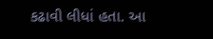કઢાવી લીધાં હતા. આ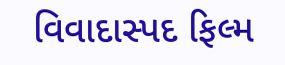વિવાદાસ્પદ ફિલ્મ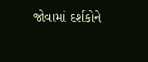જોવામાં દર્શકોને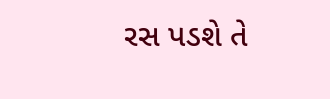રસ પડશે તે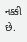નક્કી છે.